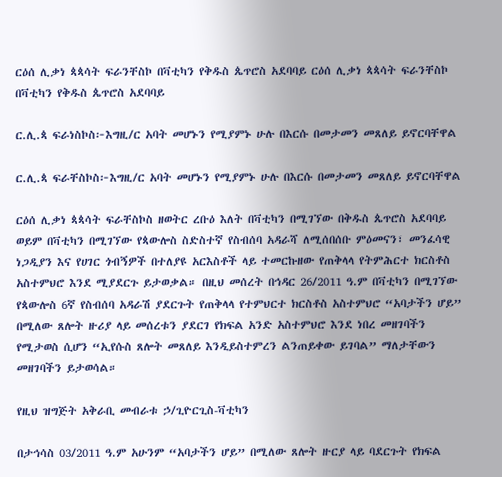ርዕሰ ሊቃነ ጳጳሳት ፍራንቸስኮ በቫቲካን የቅዱስ ጴጥሮስ አደባባይ ርዕሰ ሊቃነ ጳጳሳት ፍራንቸስኮ በቫቲካን የቅዱስ ጴጥሮስ አደባባይ

ር.ሊ.ጳ ፍራነስኮስ፦እግዚ/ር አባት መሆኑን የሚያምኑ ሁሉ በእርሱ በመታመን መጸለይ ይኖርባቸዋል

ር.ሊ.ጳ ፍራቸስኮስ፦እግዚ/ር አባት መሆኑን የሚያምኑ ሁሉ በእርሱ በመታመን መጸለይ ይኖርባቸዋል

ርዕሰ ሊቃነ ጳጳሳት ፍራቸስኮስ ዘወትር ረቡዕ እለት በቫቲካን በሚገኘው በቅዱስ ጴጥሮስ አደባባይ ወይም በቫቲካን በሚገኘው የጳውሎስ ስድስተኛ የስብሰባ አዳራሻ ለሚሰበሰቡ ምዕመናን፣ መንፈሳዊ ነጋዲያን እና የሀገር ጎብኝዎች በተለያዩ አርእስቶች ላይ ተመርኩዘው የጠቅላላ የትምሕርተ ክርስቶስ አስተምህሮ እንደ ሚያደርጉ ይታወቃል። በዚህ መሰረት በኅዳር 26/2011 ዓ.ም በቫቲካን በሚገኘው የጳውሎስ 6ኛ የስብሰባ አዳራሽ ያደርጉት የጠቅላላ የተምህርተ ክርስቶስ አስተምህሮ “አባታችን ሆይ” በሚለው ጸሎት ዙሪያ ላይ መሰረቱን ያደርገ የክፍል አንድ አስተምህሮ እንደ ነበረ መዘገባችን የሚታወስ ሲሆን “ኢየሱስ ጸሎት መጸለይ እንዲይስተምረን ልንጠይቀው ይገባል” ማለታቸውን መዘገባችን ይታወሳል።

የዚህ ዝግጅት አቅራቢ መብራቱ ኃ/ጊዮርጊስ-ቫቲካን

በታኅሳስ 03/2011 ዓ.ም አሁንም “አባታችን ሆይ” በሚለው ጸሎት ዙርያ ላይ ባደርጉት የክፍል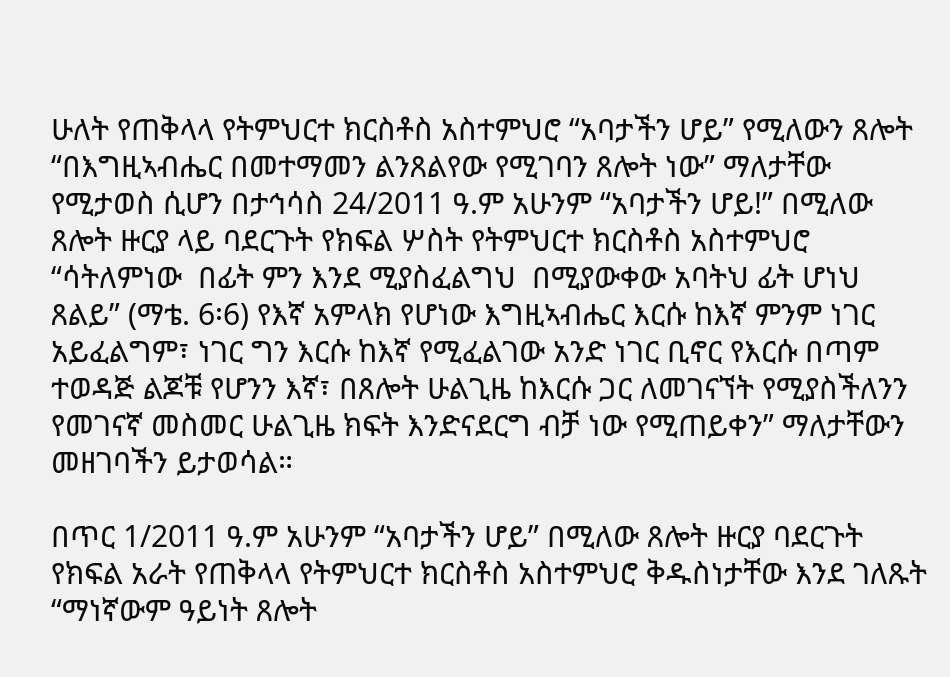ሁለት የጠቅላላ የትምህርተ ክርስቶስ አስተምህሮ “አባታችን ሆይ” የሚለውን ጸሎት “በእግዚኣብሔር በመተማመን ልንጸልየው የሚገባን ጸሎት ነው” ማለታቸው የሚታወስ ሲሆን በታኅሳስ 24/2011 ዓ.ም አሁንም “አባታችን ሆይ!” በሚለው ጸሎት ዙርያ ላይ ባደርጉት የክፍል ሦስት የትምህርተ ክርስቶስ አስተምህሮ “ሳትለምነው  በፊት ምን እንደ ሚያስፈልግህ  በሚያውቀው አባትህ ፊት ሆነህ ጸልይ” (ማቴ. 6፡6) የእኛ አምላክ የሆነው እግዚኣብሔር እርሱ ከእኛ ምንም ነገር አይፈልግም፣ ነገር ግን እርሱ ከእኛ የሚፈልገው አንድ ነገር ቢኖር የእርሱ በጣም ተወዳጅ ልጆቹ የሆንን እኛ፣ በጸሎት ሁልጊዜ ከእርሱ ጋር ለመገናኘት የሚያስችለንን የመገናኛ መስመር ሁልጊዜ ክፍት እንድናደርግ ብቻ ነው የሚጠይቀን” ማለታቸውን መዘገባችን ይታወሳል።

በጥር 1/2011 ዓ.ም አሁንም “አባታችን ሆይ” በሚለው ጸሎት ዙርያ ባደርጉት የክፍል አራት የጠቅላላ የትምህርተ ክርስቶስ አስተምህሮ ቅዱስነታቸው እንደ ገለጹት “ማነኛውም ዓይነት ጸሎት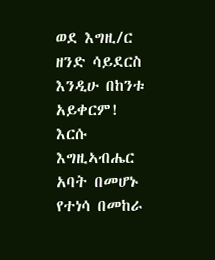ወደ እግዚ/ር ዘንድ ሳይደርስ እንዲሁ በከንቱ አይቀርም!  እርሱ እግዚኣብሔር አባት በመሆኑ የተነሳ በመከራ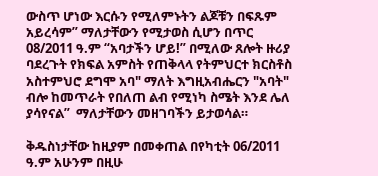ውስጥ ሆነው እርሱን የሚለምኑትን ልጆቹን በፍጹም አይረሳም” ማለታቸውን የሚታወስ ሲሆን በጥር 08/2011 ዓ.ም “አባታችን ሆይ!” በሚለው ጸሎት ዙሪያ ባደረጉት የክፍል አምስት የጠቅላላ የትምህርተ ክርስቶስ አስተምህሮ ደግሞ አባ" ማለት እግዚአብሔርን "አባት" ብሎ ከመጥራት የበለጠ ልብ የሚነካ ስሜት እንደ ሌለ ያሳየናል”  ማለታቸውን መዘገባችን ይታወሳል።

ቅዱስነታቸው ከዚያም በመቀጠል በየካቲት 06/2011 ዓ.ም አሁንም በዚሁ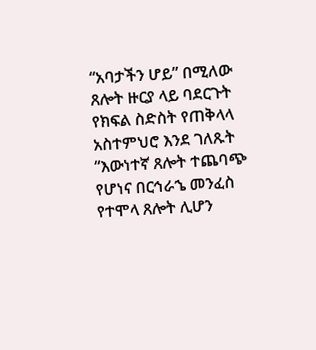“አባታችን ሆይ” በሚለው ጸሎት ዙርያ ላይ ባደርጉት የክፍል ስድስት የጠቅላላ አስተምህሮ እንደ ገለጹት “እውነተኛ ጸሎት ተጨባጭ የሆነና በርኅራኄ መንፈስ የተሞላ ጸሎት ሊሆን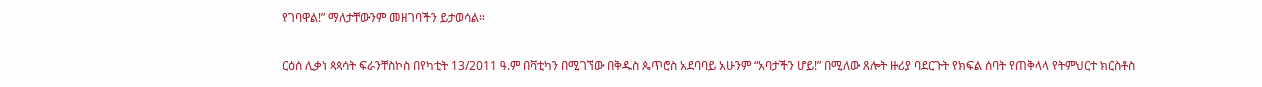የገባዋል!” ማለታቸውንም መዘገባችን ይታወሳል።

ርዕሰ ሊቃነ ጳጳሳት ፍራንቸስኮስ በየካቲት 13/2011 ዓ.ም በቫቲካን በሚገኘው በቅዱስ ጴጥሮስ አደባባይ አሁንም “አባታችን ሆይ!” በሚለው ጸሎት ዙሪያ ባደርጉት የክፍል ሰባት የጠቅላላ የትምህርተ ክርስቶስ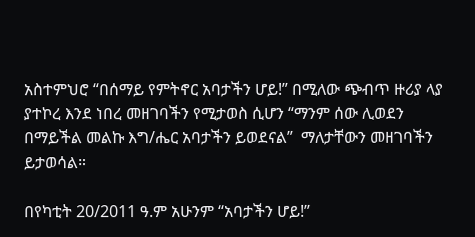አስተምህሮ “በሰማይ የምትኖር አባታችን ሆይ!” በሚለው ጭብጥ ዙሪያ ላያ ያተኮረ እንደ ነበረ መዘገባችን የሚታወስ ሲሆን “ማንም ሰው ሊወደን በማይችል መልኩ እግ/ሔር አባታችን ይወደናል”  ማለታቸውን መዘገባችን ይታወሳል።

በየካቲት 20/2011 ዓ.ም አሁንም “አባታችን ሆይ!”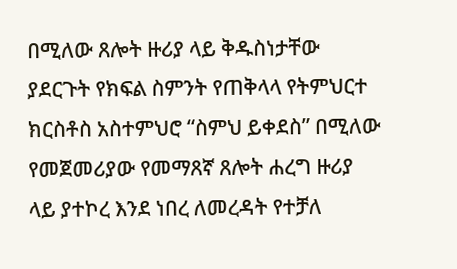በሚለው ጸሎት ዙሪያ ላይ ቅዱስነታቸው ያደርጉት የክፍል ስምንት የጠቅላላ የትምህርተ ክርስቶስ አስተምህሮ “ስምህ ይቀደስ” በሚለው የመጀመሪያው የመማጸኛ ጸሎት ሐረግ ዙሪያ ላይ ያተኮረ እንደ ነበረ ለመረዳት የተቻለ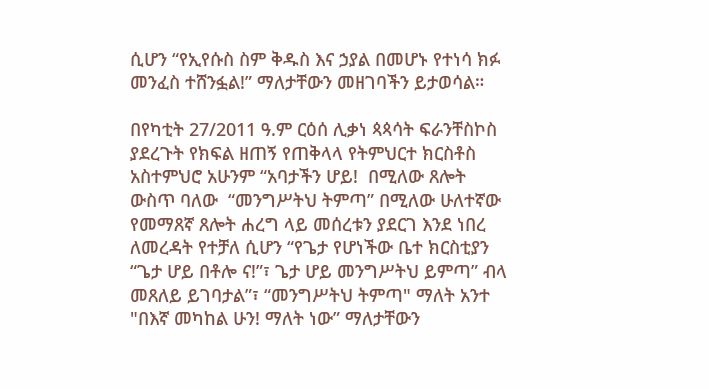ሲሆን “የኢየሱስ ስም ቅዱስ እና ኃያል በመሆኑ የተነሳ ክፉ መንፈስ ተሸንፏል!” ማለታቸውን መዘገባችን ይታወሳል።

በየካቲት 27/2011 ዓ.ም ርዕሰ ሊቃነ ጳጳሳት ፍራንቸስኮስ ያደረጉት የክፍል ዘጠኝ የጠቅላላ የትምህርተ ክርስቶስ አስተምህሮ አሁንም “አባታችን ሆይ!  በሚለው ጸሎት ውስጥ ባለው  “መንግሥትህ ትምጣ” በሚለው ሁለተኛው የመማጸኛ ጸሎት ሐረግ ላይ መሰረቱን ያደርገ እንደ ነበረ ለመረዳት የተቻለ ሲሆን “የጌታ የሆነችው ቤተ ክርስቲያን “ጌታ ሆይ በቶሎ ና!”፣ ጌታ ሆይ መንግሥትህ ይምጣ” ብላ መጸለይ ይገባታል”፣ “መንግሥትህ ትምጣ" ማለት አንተ "በእኛ መካከል ሁን! ማለት ነው” ማለታቸውን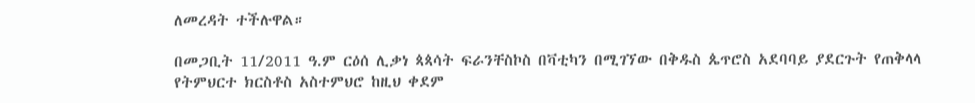ለመረዳት ተችሉዋል።

በመጋቢት 11/2011 ዓ.ም ርዕሰ ሊቃነ ጳጳሳት ፍራንቸስኮስ በቫቲካን በሚገኘው በቅዱስ ጴጥሮስ አደባባይ ያደርጉት የጠቅላላ የትምህርተ ክርስቶስ አስተምህሮ ከዚህ ቀደም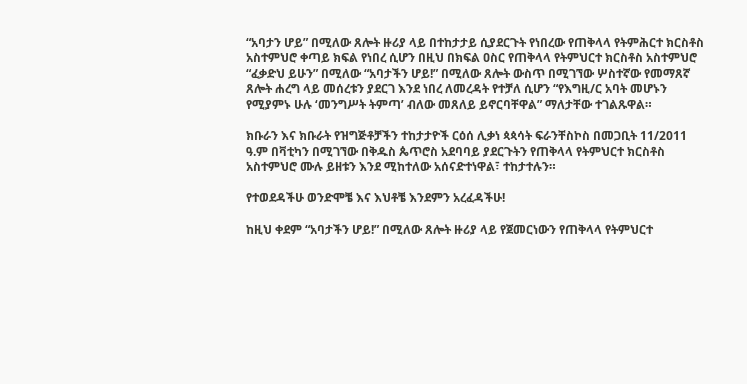“አባታን ሆይ” በሚለው ጸሎት ዙሪያ ላይ በተከታታይ ሲያደርጉት የነበረው የጠቅላላ የትምሕርተ ክርስቶስ አስተምህሮ ቀጣይ ክፍል የነበረ ሲሆን በዚህ በክፍል ዐስር የጠቅላላ የትምህርተ ክርስቶስ አስተምህሮ “ፈቃድህ ይሁን” በሚለው “አባታችን ሆይ!” በሚለው ጸሎት ውስጥ በሚገኘው ሦስተኛው የመማጸኛ ጸሎት ሐረግ ላይ መሰረቱን ያደርገ እንደ ነበረ ለመረዳት የተቻለ ሲሆን “የእግዚ/ር አባት መሆኑን የሚያምኑ ሁሉ ‘መንግሥት ትምጣ’ ብለው መጸለይ ይኖርባቸዋል” ማለታቸው ተገልጹዋል።

ክቡራን እና ክቡራት የዝግጅቶቻችን ተከታታዮች ርዕሰ ሊቃነ ጳጳሳት ፍራንቸስኮስ በመጋቢት 11/2011 ዓ.ም በቫቲካን በሚገኘው በቅዱስ ጴጥሮስ አደባባይ ያደርጉትን የጠቅላላ የትምህርተ ክርስቶስ አስተምህሮ ሙሉ ይዘቱን እንደ ሚከተለው አሰናድተነዋል፣ ተከታተሉን።

የተወደዳችሁ ወንድሞቼ እና እህቶቼ እንደምን አረፈዳችሁ!

ከዚህ ቀደም “አባታችን ሆይ!” በሚለው ጸሎት ዙሪያ ላይ የጀመርነውን የጠቅላላ የትምህርተ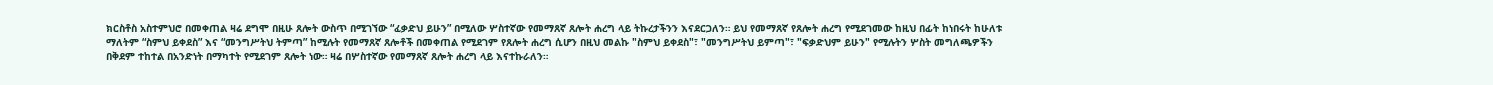ክርስቶስ አስተምህሮ በመቀጠል ዛሬ ደግሞ በዚሁ ጸሎት ውስጥ በሚገኘው “ፈቃድህ ይሁን” በሚለው ሦስተኛው የመማጸኛ ጸሎት ሐረግ ላይ ትኩረታችንን እናደርጋለን። ይህ የመማጸኛ የጸሎት ሐረግ የሚደገመው ከዚህ በፊት ከነበሩት ከሁለቱ ማለትም “ስምህ ይቀደስ” እና “መንግሥትህ ትምጣ” ከሚሉት የመማጸኛ ጸሎቶች በመቀጠል የሚደገም የጸሎት ሐረግ ሲሆን በዚህ መልኩ "ስምህ ይቀደስ"፣ "መንግሥትህ ይምጣ"፣ "ፍቃድህም ይሁን" የሚሉትን ሦስት መግለጫዎችን በቅደም ተከተል በአንድነት በማካተት የሚደገም ጸሎት ነው። ዛሬ በሦስተኛው የመማጸኛ ጸሎት ሐረግ ላይ እናተኩራለን።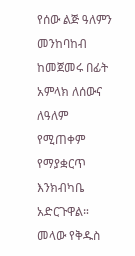የሰው ልጅ ዓለምን መንከባከብ ከመጀመሩ በፊት አምላክ ለሰውና ለዓለም የሚጠቀም የማያቋርጥ እንክብካቤ አድርጉዋል። መላው የቅዱስ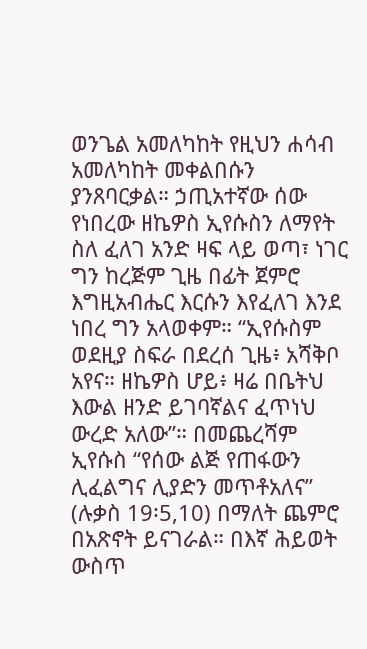ወንጌል አመለካከት የዚህን ሐሳብ አመለካከት መቀልበሱን ያንጸባርቃል። ኃጢአተኛው ሰው የነበረው ዘኬዎስ ኢየሱስን ለማየት ስለ ፈለገ አንድ ዛፍ ላይ ወጣ፣ ነገር ግን ከረጅም ጊዜ በፊት ጀምሮ እግዚአብሔር እርሱን እየፈለገ እንደ ነበረ ግን አላወቀም። “ኢየሱስም ወደዚያ ስፍራ በደረሰ ጊዜ፥ አሻቅቦ አየና። ዘኬዎስ ሆይ፥ ዛሬ በቤትህ እውል ዘንድ ይገባኛልና ፈጥነህ ውረድ አለው”። በመጨረሻም ኢየሱስ “የሰው ልጅ የጠፋውን ሊፈልግና ሊያድን መጥቶአለና” (ሉቃስ 19፡5,10) በማለት ጨምሮ በአጽኖት ይናገራል። በእኛ ሕይወት ውስጥ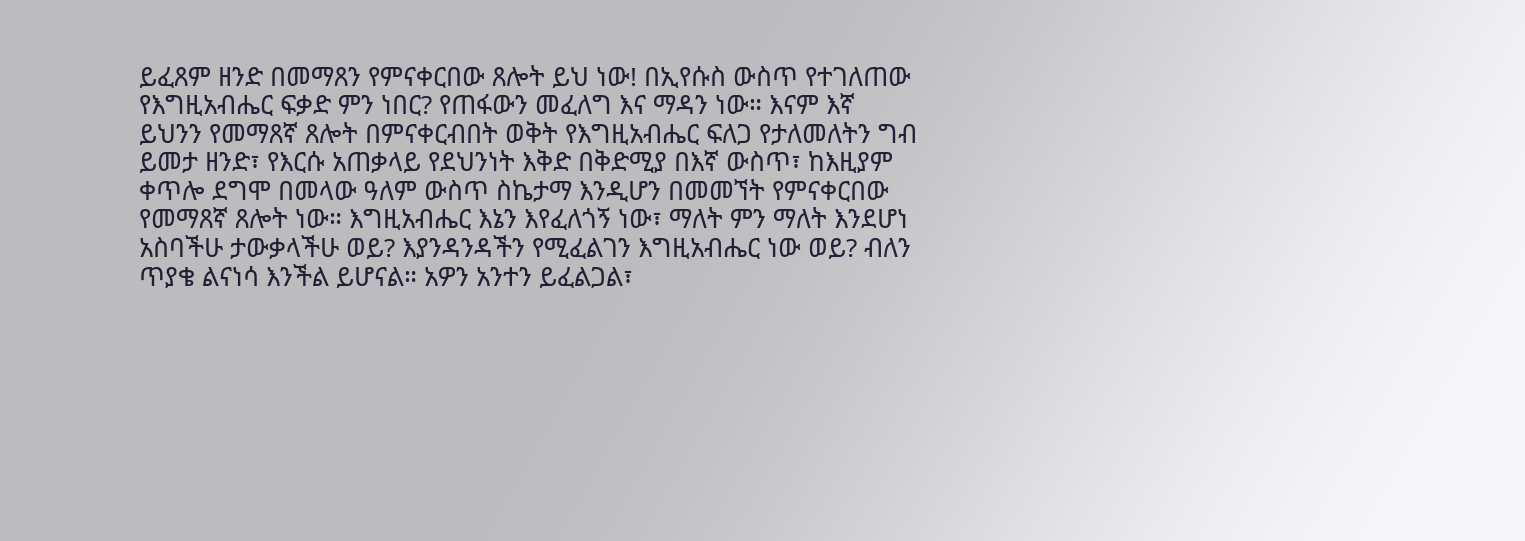ይፈጸም ዘንድ በመማጸን የምናቀርበው ጸሎት ይህ ነው! በኢየሱስ ውስጥ የተገለጠው የእግዚአብሔር ፍቃድ ምን ነበር? የጠፋውን መፈለግ እና ማዳን ነው። እናም እኛ ይህንን የመማጸኛ ጸሎት በምናቀርብበት ወቅት የእግዚአብሔር ፍለጋ የታለመለትን ግብ ይመታ ዘንድ፣ የእርሱ አጠቃላይ የደህንነት እቅድ በቅድሚያ በእኛ ውስጥ፣ ከእዚያም ቀጥሎ ደግሞ በመላው ዓለም ውስጥ ስኬታማ እንዲሆን በመመኘት የምናቀርበው የመማጸኛ ጸሎት ነው። እግዚአብሔር እኔን እየፈለጎኝ ነው፣ ማለት ምን ማለት እንደሆነ አስባችሁ ታውቃላችሁ ወይ? እያንዳንዳችን የሚፈልገን እግዚአብሔር ነው ወይ? ብለን ጥያቄ ልናነሳ እንችል ይሆናል። አዎን አንተን ይፈልጋል፣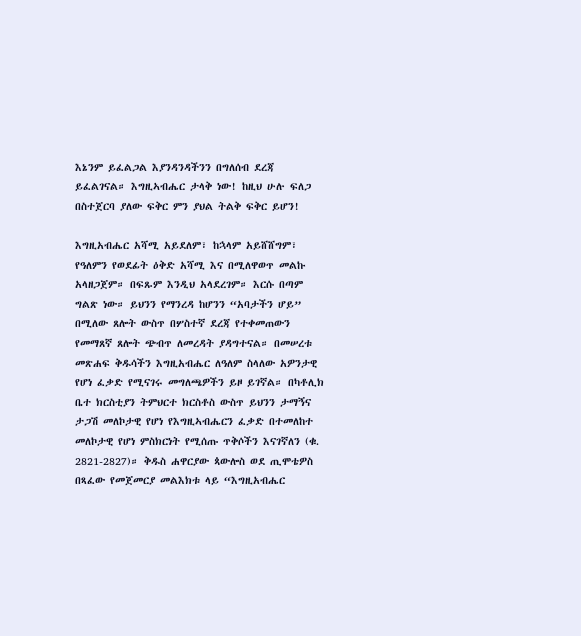እኔንም ይፈልጋል እያንዳንዳችንን በግለሰብ ደረጃ ይፈልገናል። እግዚኣብሔር ታላቅ ነው! ከዚህ ሁሉ ፍለጋ በስተጀርባ ያለው ፍቅር ምን ያህል ትልቅ ፍቅር ይሆን!

እግዚአብሔር አሻሚ አይደለም፣ ከኋላም አይሸሸግም፣ የዓለምን የወደፊት ዕቅድ አሻሚ እና በሚለዋወጥ መልኩ አላዘጋጀም። በፍጹም እንዲህ አላደረገም። እርሱ በጣም ግልጽ ነው። ይህንን የማንረዳ ከሆንን “አባታችን ሆይ” በሚለው ጸሎት ውስጥ በሦስተኛ ደረጃ የተቀመጠውን የመማጸኛ ጸሎት ጭብጥ ለመረዳት ያዳግተናል። በመሠረቱ መጽሐፍ ቅዱሳችን እግዚአብሔር ለዓለም ስላለው አዎንታዊ የሆነ ፈቃድ የሚናገሩ መግለጫዎችን ይዞ ይገኛል። በካቶሊክ ቤተ ክርስቲያን ትምህርተ ክርስቶስ ውስጥ ይህንን ታማኝና ታጋሽ መለኮታዊ የሆነ የእግዚኣብሔርን ፈቃድ በተመለከተ መለኮታዊ የሆነ ምስክርነት የሚሰጡ ጥቅሶችን እናገኛለን (ቁ. 2821-2827)። ቅዱስ ሐዋርያው ጳውሎስ ወደ ጢሞቴዎስ በጻፈው የመጀመርያ መልእክቱ ላይ “እግዚአብሔር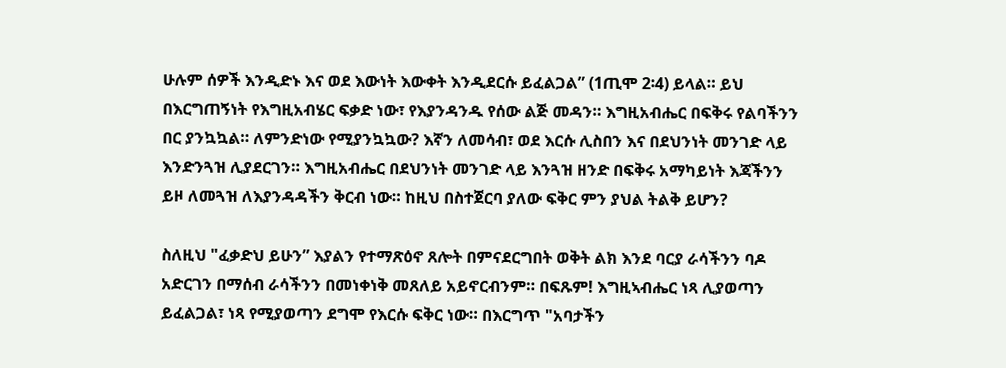ሁሉም ሰዎች እንዲድኑ እና ወደ እውነት እውቀት እንዲደርሱ ይፈልጋል” (1ጢሞ 2፡4) ይላል። ይህ በእርግጠኝነት የእግዚአብሄር ፍቃድ ነው፣ የእያንዳንዱ የሰው ልጅ መዳን። እግዚአብሔር በፍቅሩ የልባችንን በር ያንኳኳል። ለምንድነው የሚያንኳኳው? እኛን ለመሳብ፣ ወደ እርሱ ሊስበን እና በደህንነት መንገድ ላይ እንድንጓዝ ሊያደርገን። እግዚአብሔር በደህንነት መንገድ ላይ እንጓዝ ዘንድ በፍቅሩ አማካይነት እጃችንን ይዞ ለመጓዝ ለእያንዳዳችን ቅርብ ነው። ከዚህ በስተጀርባ ያለው ፍቅር ምን ያህል ትልቅ ይሆን?

ስለዚህ "ፈቃድህ ይሁን” እያልን የተማጽዕኖ ጸሎት በምናደርግበት ወቅት ልክ እንደ ባርያ ራሳችንን ባዶ አድርገን በማሰብ ራሳችንን በመነቀነቅ መጸለይ አይኖርብንም። በፍጹም! እግዚኣብሔር ነጻ ሊያወጣን ይፈልጋል፣ ነጻ የሚያወጣን ደግሞ የእርሱ ፍቅር ነው። በእርግጥ "አባታችን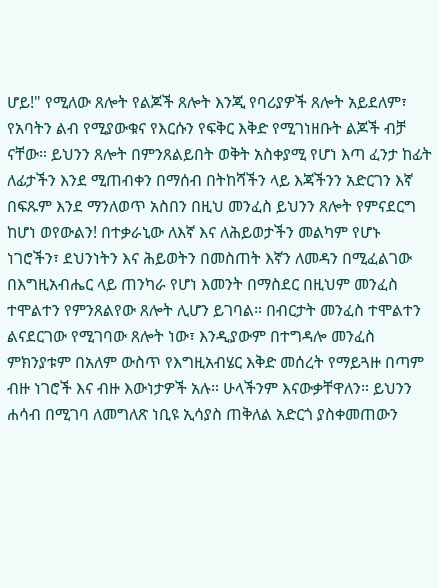ሆይ!" የሚለው ጸሎት የልጆች ጸሎት እንጂ የባሪያዎች ጸሎት አይደለም፣ የአባትን ልብ የሚያውቁና የእርሱን የፍቅር እቅድ የሚገነዘቡት ልጆች ብቻ ናቸው። ይህንን ጸሎት በምንጸልይበት ወቅት አስቀያሚ የሆነ እጣ ፈንታ ከፊት ለፊታችን እንደ ሚጠብቀን በማሰብ በትከሻችን ላይ እጃችንን አድርገን እኛ በፍጹም እንደ ማንለወጥ አስበን በዚህ መንፈስ ይህንን ጸሎት የምናደርግ ከሆነ ወየውልን! በተቃራኒው ለእኛ እና ለሕይወታችን መልካም የሆኑ ነገሮችን፣ ደህንነትን እና ሕይወትን በመስጠት እኛን ለመዳን በሚፈልገው በእግዚአብሔር ላይ ጠንካራ የሆነ እመንት በማስደር በዚህም መንፈስ ተሞልተን የምንጸልየው ጸሎት ሊሆን ይገባል። በብርታት መንፈስ ተሞልተን ልናደርገው የሚገባው ጸሎት ነው፣ እንዲያውም በተግዳሎ መንፈስ ምክንያቱም በአለም ውስጥ የእግዚአብሄር እቅድ መሰረት የማይጓዙ በጣም ብዙ ነገሮች እና ብዙ እውነታዎች አሉ። ሁላችንም እናውቃቸዋለን። ይህንን ሐሳብ በሚገባ ለመግለጽ ነቢዩ ኢሳያስ ጠቅለል አድርጎ ያስቀመጠውን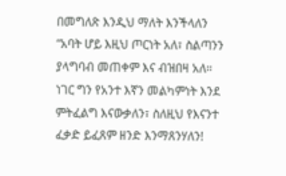በመግለጽ እንዲህ ማለት እንችላለን “አባት ሆይ እዚህ ጦርነት አለ፣ ስልጣንን ያላግባብ መጠቀም እና ብዝበዛ አለ። ነገር ግን የአንተ እኛን መልካምነት እንደ ምትፈልግ እናውቃለን፣ ስለዚህ የእናንተ ፈቃድ ይፈጸም ዘንድ እንማጸንሃለን!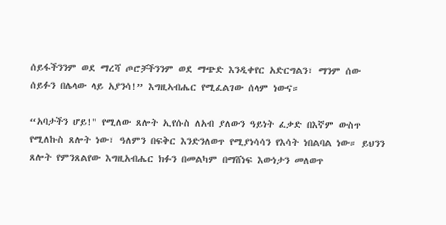ሰይፋችንንም ወደ ማረሻ ጦሮቻችንንም ወደ ማጭድ እንዲቀየር አድርግልን፣ ማንም ሰው ሰይፉን በሌላው ላይ አያንሳ!” እግዚኣብሔር የሚፈልገው ሰላም ነውና።

“አባታችን ሆይ!" የሚለው ጸሎት ኢየሱስ ለአብ ያለውን ዓይነት ፈቃድ በእኛም ውስጥ የሚለኩስ ጸሎት ነው፣ ዓለምን በፍቅር እንድንለወጥ የሚያነሳሳን የእሳት ነበልባል ነው። ይህንን ጸሎት የምንጸልየው እግዚአብሔር ክፉን በመልካም በማሸነፍ እውነታን መለወጥ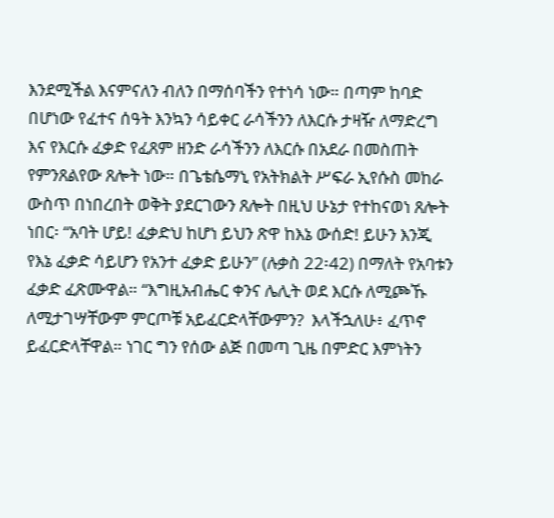እንደሚችል እናምናለን ብለን በማሰባችን የተነሳ ነው። በጣም ከባድ በሆነው የፈተና ሰዓት እንኳን ሳይቀር ራሳችንን ለእርሱ ታዛዥ ለማድረግ እና የእርሱ ፈቃድ የፈጸም ዘንድ ራሳችንን ለእርሱ በአደራ በመስጠት የምንጸልየው ጸሎት ነው። በጌቴሴማኒ የአትክልት ሥፍራ ኢየሱስ መከራ ውስጥ በነበረበት ወቅት ያደርገውን ጸሎት በዚህ ሁኔታ የተከናወነ ጸሎት ነበር፡ “አባት ሆይ! ፈቃድህ ከሆነ ይህን ጽዋ ከእኔ ውሰድ! ይሁን እንጂ የእኔ ፈቃድ ሳይሆን የአንተ ፈቃድ ይሁን” (ሉቃስ 22፡42) በማለት የአባቱን ፈቃድ ፈጽሙዋል። “እግዚአብሔር ቀንና ሌሊት ወደ እርሱ ለሚጮኹ ለሚታገሣቸውም ምርጦቹ አይፈርድላቸውምን?  እላችኋለሁ፥ ፈጥኖ ይፈርድላቸዋል። ነገር ግን የሰው ልጅ በመጣ ጊዜ በምድር እምነትን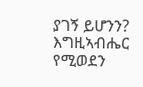ያገኝ ይሆንን? እግዚኣብሔር የሚወደን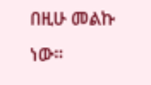በዚሁ መልኩ ነው።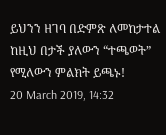ይህንን ዘገባ በድምጽ ለመከታተል ከዚህ በታች ያለውን “ተጫወት” የሚለውን ምልክት ይጫኑ!
20 March 2019, 14:32